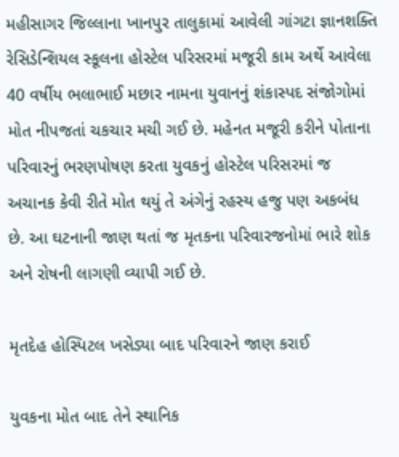મહીસાગર જિલ્લાના ખાનપુર તાલુકામાં આવેલી ગાંગટા જ્ઞાનશક્તિ રેસિડેન્શિયલ સ્કૂલના હોસ્ટેલ પરિસરમાં મજૂરી કામ અર્થે આવેલા 40 વર્ષીય ભલાભાઈ મછાર નામના યુવાનનું શંકાસ્પદ સંજોગોમાં મોત નીપજતાં ચકચાર મચી ગઈ છે. મહેનત મજૂરી કરીને પોતાના પરિવારનું ભરણપોષણ કરતા યુવકનું હોસ્ટેલ પરિસરમાં જ અચાનક કેવી રીતે મોત થયું તે અંગેનું રહસ્ય હજુ પણ અકબંધ છે. આ ઘટનાની જાણ થતાં જ મૃતકના પરિવારજનોમાં ભારે શોક અને રોષની લાગણી વ્યાપી ગઈ છે.

મૃતદેહ હોસ્પિટલ ખસેડ્યા બાદ પરિવારને જાણ કરાઈ

યુવકના મોત બાદ તેને સ્થાનિક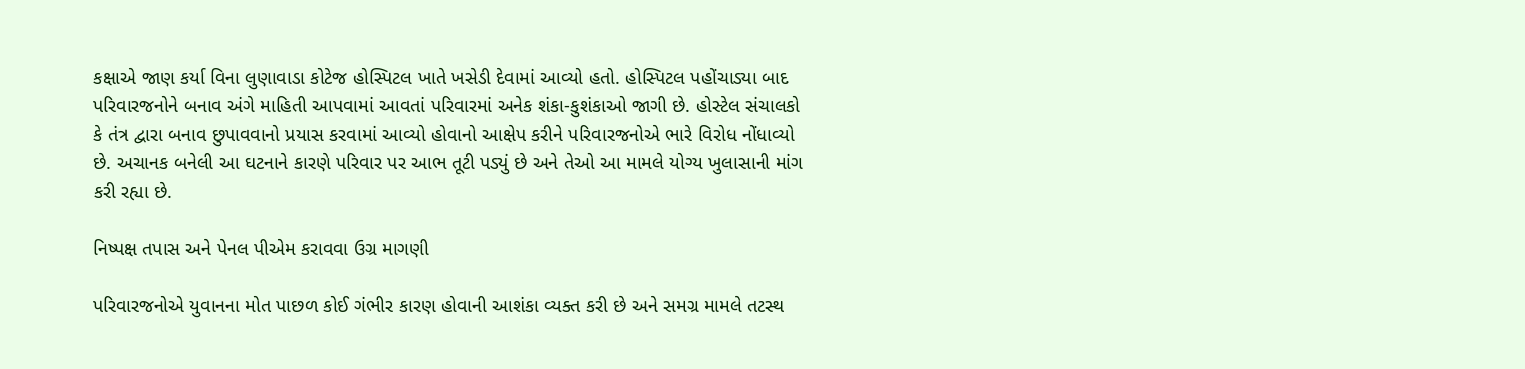કક્ષાએ જાણ કર્યા વિના લુણાવાડા કોટેજ હોસ્પિટલ ખાતે ખસેડી દેવામાં આવ્યો હતો. હોસ્પિટલ પહોંચાડ્યા બાદ પરિવારજનોને બનાવ અંગે માહિતી આપવામાં આવતાં પરિવારમાં અનેક શંકા-કુશંકાઓ જાગી છે. હોસ્ટેલ સંચાલકો કે તંત્ર દ્વારા બનાવ છુપાવવાનો પ્રયાસ કરવામાં આવ્યો હોવાનો આક્ષેપ કરીને પરિવારજનોએ ભારે વિરોધ નોંધાવ્યો છે. અચાનક બનેલી આ ઘટનાને કારણે પરિવાર પર આભ તૂટી પડ્યું છે અને તેઓ આ મામલે યોગ્ય ખુલાસાની માંગ કરી રહ્યા છે.

નિષ્પક્ષ તપાસ અને પેનલ પીએમ કરાવવા ઉગ્ર માગણી

પરિવારજનોએ યુવાનના મોત પાછળ કોઈ ગંભીર કારણ હોવાની આશંકા વ્યક્ત કરી છે અને સમગ્ર મામલે તટસ્થ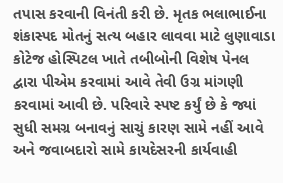તપાસ કરવાની વિનંતી કરી છે. મૃતક ભલાભાઈના શંકાસ્પદ મોતનું સત્ય બહાર લાવવા માટે લુણાવાડા કોટેજ હોસ્પિટલ ખાતે તબીબોની વિશેષ પેનલ દ્વારા પીએમ કરવામાં આવે તેવી ઉગ્ર માંગણી કરવામાં આવી છે. પરિવારે સ્પષ્ટ કર્યું છે કે જ્યાં સુધી સમગ્ર બનાવનું સાચું કારણ સામે નહીં આવે અને જવાબદારો સામે કાયદેસરની કાર્યવાહી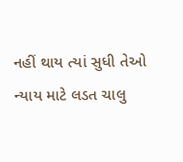નહીં થાય ત્યાં સુધી તેઓ ન્યાય માટે લડત ચાલુ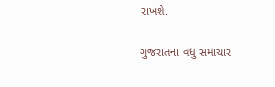રાખશે.

ગુજરાતના વધુ સમાચાર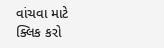વાંચવા માટે ક્લિક કરો